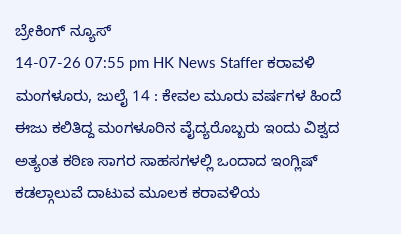ಬ್ರೇಕಿಂಗ್ ನ್ಯೂಸ್
14-07-26 07:55 pm HK News Staffer ಕರಾವಳಿ
ಮಂಗಳೂರು, ಜುಲೈ 14 : ಕೇವಲ ಮೂರು ವರ್ಷಗಳ ಹಿಂದೆ ಈಜು ಕಲಿತಿದ್ದ ಮಂಗಳೂರಿನ ವೈದ್ಯರೊಬ್ಬರು ಇಂದು ವಿಶ್ವದ ಅತ್ಯಂತ ಕಠಿಣ ಸಾಗರ ಸಾಹಸಗಳಲ್ಲಿ ಒಂದಾದ ಇಂಗ್ಲಿಷ್ ಕಡಲ್ಗಾಲುವೆ ದಾಟುವ ಮೂಲಕ ಕರಾವಳಿಯ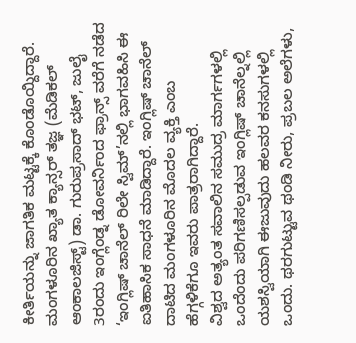ಕೀರ್ತಿಯನ್ನು ಜಾಗತಿಕ ಮಟ್ಟಕ್ಕೆ ಕೊಂಡೊಯ್ದಿದ್ದಾರೆ. ಮಂಗಳೂರಿನ ಖ್ಯಾತ ಕ್ಯಾನ್ಸರ್ ತಜ್ಞ (ಮೆಡಿಕಲ್ ಆಂಕಾಲಜಿಸ್ಟ್) ಡಾ. ಗುರುಪ್ರಸಾದ್ ಭಟ್, ಜುಲೈ 3ರಂದು ಇಂಗ್ಲೆಂಡ್ನ ಡೋವರ್ನಿಂದ ಫ್ರಾನ್ಸ್ ವರೆಗೆ ನಡೆದ ‘ಇಂಗ್ಲಿಷ್ ಚಾನೆಲ್ ರಿಲೇ ಸ್ವಿಮ್’ನಲ್ಲಿ ಭಾಗವಹಿಸಿ ಈ ಐತಿಹಾಸಿಕ ಸಾಧನೆ ಮಾಡಿದ್ದಾರೆ. ಇಂಗ್ಲಿಷ್ ಚಾನೆಲ್ ದಾಟಿದ ಮಂಗಳೂರಿನ ಮೊದಲ ವ್ಯಕ್ತಿ ಎಂಬ ಹೆಗ್ಗಳಿಕೆಗೂ ಇವರು ಪಾತ್ರರಾಗಿದ್ದಾರೆ.
ವಿಶ್ವದ ಅತ್ಯಂತ ಸವಾಲಿನ ಸಮುದ್ರ ಮಾರ್ಗಗಳಲ್ಲಿ ಒಂದೆಂದು ಪರಿಗಣಿಸಲ್ಪಡುವ ಇಂಗ್ಲಿಷ್ ಚಾನೆಲ್ನಲ್ಲಿ ಯಶಸ್ವಿಯಾಗಿ ಈಜುವುದು ಹಲವರ ಕನಸುಗಳಲ್ಲಿ ಒಂದು. ಥರಗುಟ್ಟುವ ಥಂಡಿ ನೀರು, ಪ್ರಬಲ ಅಲೆಗಳು,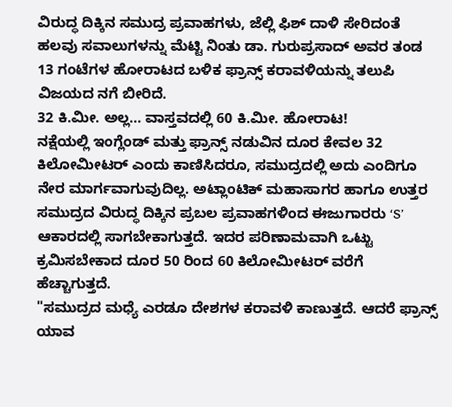ವಿರುದ್ಧ ದಿಕ್ಕಿನ ಸಮುದ್ರ ಪ್ರವಾಹಗಳು, ಜೆಲ್ಲಿ ಫಿಶ್ ದಾಳಿ ಸೇರಿದಂತೆ ಹಲವು ಸವಾಲುಗಳನ್ನು ಮೆಟ್ಟಿ ನಿಂತು ಡಾ. ಗುರುಪ್ರಸಾದ್ ಅವರ ತಂಡ 13 ಗಂಟೆಗಳ ಹೋರಾಟದ ಬಳಿಕ ಫ್ರಾನ್ಸ್ ಕರಾವಳಿಯನ್ನು ತಲುಪಿ ವಿಜಯದ ನಗೆ ಬೀರಿದೆ.
32 ಕಿ.ಮೀ. ಅಲ್ಲ... ವಾಸ್ತವದಲ್ಲಿ 60 ಕಿ.ಮೀ. ಹೋರಾಟ!
ನಕ್ಷೆಯಲ್ಲಿ ಇಂಗ್ಲೆಂಡ್ ಮತ್ತು ಫ್ರಾನ್ಸ್ ನಡುವಿನ ದೂರ ಕೇವಲ 32 ಕಿಲೋಮೀಟರ್ ಎಂದು ಕಾಣಿಸಿದರೂ, ಸಮುದ್ರದಲ್ಲಿ ಅದು ಎಂದಿಗೂ ನೇರ ಮಾರ್ಗವಾಗುವುದಿಲ್ಲ. ಅಟ್ಲಾಂಟಿಕ್ ಮಹಾಸಾಗರ ಹಾಗೂ ಉತ್ತರ ಸಮುದ್ರದ ವಿರುದ್ಧ ದಿಕ್ಕಿನ ಪ್ರಬಲ ಪ್ರವಾಹಗಳಿಂದ ಈಜುಗಾರರು ‘S’ ಆಕಾರದಲ್ಲಿ ಸಾಗಬೇಕಾಗುತ್ತದೆ. ಇದರ ಪರಿಣಾಮವಾಗಿ ಒಟ್ಟು ಕ್ರಮಿಸಬೇಕಾದ ದೂರ 50 ರಿಂದ 60 ಕಿಲೋಮೀಟರ್ ವರೆಗೆ ಹೆಚ್ಚಾಗುತ್ತದೆ.
"ಸಮುದ್ರದ ಮಧ್ಯೆ ಎರಡೂ ದೇಶಗಳ ಕರಾವಳಿ ಕಾಣುತ್ತದೆ. ಆದರೆ ಫ್ರಾನ್ಸ್ ಯಾವ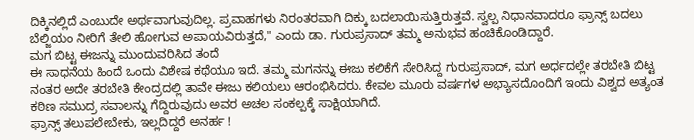ದಿಕ್ಕಿನಲ್ಲಿದೆ ಎಂಬುದೇ ಅರ್ಥವಾಗುವುದಿಲ್ಲ. ಪ್ರವಾಹಗಳು ನಿರಂತರವಾಗಿ ದಿಕ್ಕು ಬದಲಾಯಿಸುತ್ತಿರುತ್ತವೆ. ಸ್ವಲ್ಪ ನಿಧಾನವಾದರೂ ಫ್ರಾನ್ಸ್ ಬದಲು ಬೆಲ್ಜಿಯಂ ನೀರಿಗೆ ತೇಲಿ ಹೋಗುವ ಅಪಾಯವಿರುತ್ತದೆ," ಎಂದು ಡಾ. ಗುರುಪ್ರಸಾದ್ ತಮ್ಮ ಅನುಭವ ಹಂಚಿಕೊಂಡಿದ್ದಾರೆ.
ಮಗ ಬಿಟ್ಟ ಈಜನ್ನು ಮುಂದುವರಿಸಿದ ತಂದೆ
ಈ ಸಾಧನೆಯ ಹಿಂದೆ ಒಂದು ವಿಶೇಷ ಕಥೆಯೂ ಇದೆ. ತಮ್ಮ ಮಗನನ್ನು ಈಜು ಕಲಿಕೆಗೆ ಸೇರಿಸಿದ್ದ ಗುರುಪ್ರಸಾದ್, ಮಗ ಅರ್ಧದಲ್ಲೇ ತರಬೇತಿ ಬಿಟ್ಟ ನಂತರ ಅದೇ ತರಬೇತಿ ಕೇಂದ್ರದಲ್ಲಿ ತಾವೇ ಈಜು ಕಲಿಯಲು ಆರಂಭಿಸಿದರು. ಕೇವಲ ಮೂರು ವರ್ಷಗಳ ಅಭ್ಯಾಸದೊಂದಿಗೆ ಇಂದು ವಿಶ್ವದ ಅತ್ಯಂತ ಕಠಿಣ ಸಮುದ್ರ ಸವಾಲನ್ನು ಗೆದ್ದಿರುವುದು ಅವರ ಅಚಲ ಸಂಕಲ್ಪಕ್ಕೆ ಸಾಕ್ಷಿಯಾಗಿದೆ.
ಫ್ರಾನ್ಸ್ ತಲುಪಲೇಬೇಕು, ಇಲ್ಲದಿದ್ದರೆ ಅನರ್ಹ !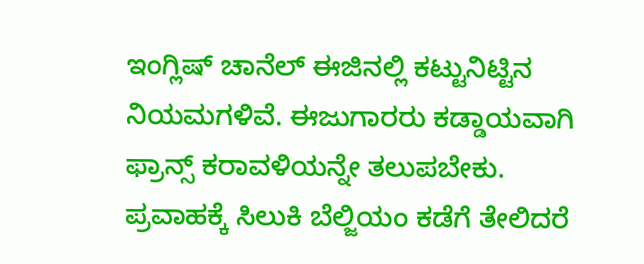ಇಂಗ್ಲಿಷ್ ಚಾನೆಲ್ ಈಜಿನಲ್ಲಿ ಕಟ್ಟುನಿಟ್ಟಿನ ನಿಯಮಗಳಿವೆ. ಈಜುಗಾರರು ಕಡ್ಡಾಯವಾಗಿ ಫ್ರಾನ್ಸ್ ಕರಾವಳಿಯನ್ನೇ ತಲುಪಬೇಕು. ಪ್ರವಾಹಕ್ಕೆ ಸಿಲುಕಿ ಬೆಲ್ಜಿಯಂ ಕಡೆಗೆ ತೇಲಿದರೆ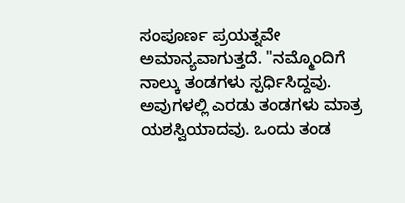ಸಂಪೂರ್ಣ ಪ್ರಯತ್ನವೇ ಅಮಾನ್ಯವಾಗುತ್ತದೆ. "ನಮ್ಮೊಂದಿಗೆ ನಾಲ್ಕು ತಂಡಗಳು ಸ್ಪರ್ಧಿಸಿದ್ದವು. ಅವುಗಳಲ್ಲಿ ಎರಡು ತಂಡಗಳು ಮಾತ್ರ ಯಶಸ್ವಿಯಾದವು. ಒಂದು ತಂಡ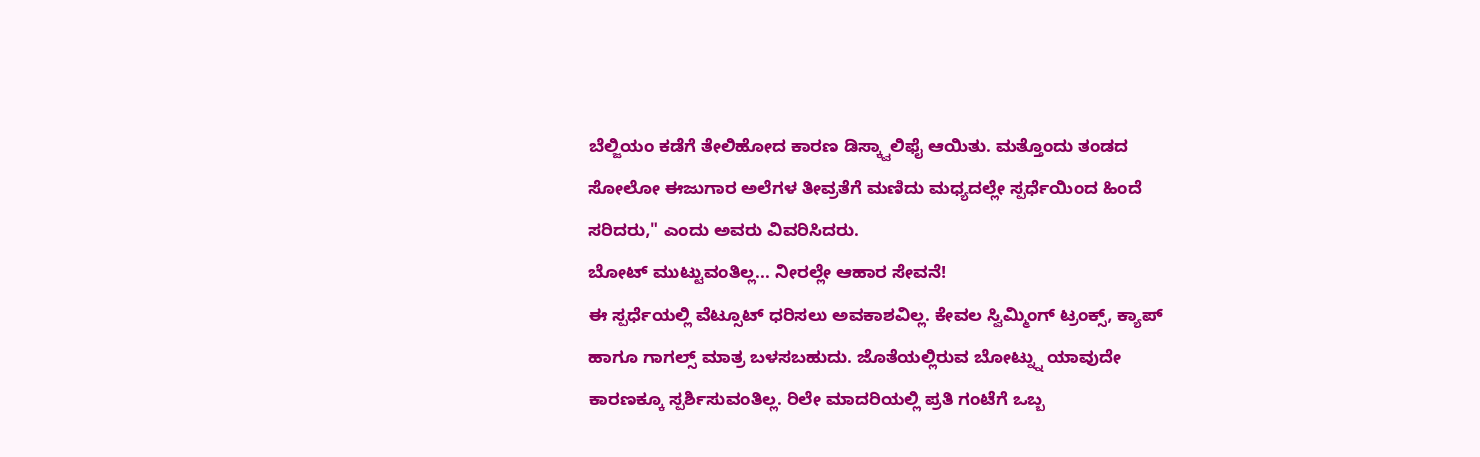ಬೆಲ್ಜಿಯಂ ಕಡೆಗೆ ತೇಲಿಹೋದ ಕಾರಣ ಡಿಸ್ಕ್ವಾಲಿಫೈ ಆಯಿತು. ಮತ್ತೊಂದು ತಂಡದ ಸೋಲೋ ಈಜುಗಾರ ಅಲೆಗಳ ತೀವ್ರತೆಗೆ ಮಣಿದು ಮಧ್ಯದಲ್ಲೇ ಸ್ಪರ್ಧೆಯಿಂದ ಹಿಂದೆ ಸರಿದರು," ಎಂದು ಅವರು ವಿವರಿಸಿದರು.
ಬೋಟ್ ಮುಟ್ಟುವಂತಿಲ್ಲ... ನೀರಲ್ಲೇ ಆಹಾರ ಸೇವನೆ!
ಈ ಸ್ಪರ್ಧೆಯಲ್ಲಿ ವೆಟ್ಸೂಟ್ ಧರಿಸಲು ಅವಕಾಶವಿಲ್ಲ. ಕೇವಲ ಸ್ವಿಮ್ಮಿಂಗ್ ಟ್ರಂಕ್ಸ್, ಕ್ಯಾಪ್ ಹಾಗೂ ಗಾಗಲ್ಸ್ ಮಾತ್ರ ಬಳಸಬಹುದು. ಜೊತೆಯಲ್ಲಿರುವ ಬೋಟ್ನ್ನು ಯಾವುದೇ ಕಾರಣಕ್ಕೂ ಸ್ಪರ್ಶಿಸುವಂತಿಲ್ಲ. ರಿಲೇ ಮಾದರಿಯಲ್ಲಿ ಪ್ರತಿ ಗಂಟೆಗೆ ಒಬ್ಬ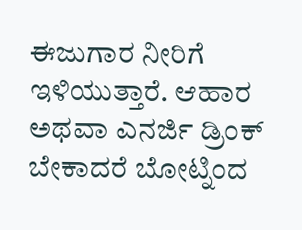ಈಜುಗಾರ ನೀರಿಗೆ ಇಳಿಯುತ್ತಾರೆ. ಆಹಾರ ಅಥವಾ ಎನರ್ಜಿ ಡ್ರಿಂಕ್ ಬೇಕಾದರೆ ಬೋಟ್ನಿಂದ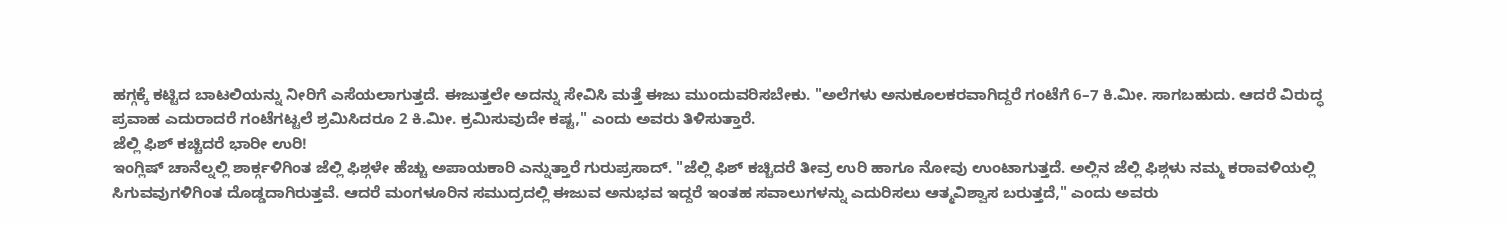ಹಗ್ಗಕ್ಕೆ ಕಟ್ಟಿದ ಬಾಟಲಿಯನ್ನು ನೀರಿಗೆ ಎಸೆಯಲಾಗುತ್ತದೆ. ಈಜುತ್ತಲೇ ಅದನ್ನು ಸೇವಿಸಿ ಮತ್ತೆ ಈಜು ಮುಂದುವರಿಸಬೇಕು. "ಅಲೆಗಳು ಅನುಕೂಲಕರವಾಗಿದ್ದರೆ ಗಂಟೆಗೆ 6–7 ಕಿ.ಮೀ. ಸಾಗಬಹುದು. ಆದರೆ ವಿರುದ್ಧ ಪ್ರವಾಹ ಎದುರಾದರೆ ಗಂಟೆಗಟ್ಟಲೆ ಶ್ರಮಿಸಿದರೂ 2 ಕಿ.ಮೀ. ಕ್ರಮಿಸುವುದೇ ಕಷ್ಟ," ಎಂದು ಅವರು ತಿಳಿಸುತ್ತಾರೆ.
ಜೆಲ್ಲಿ ಫಿಶ್ ಕಚ್ಚಿದರೆ ಭಾರೀ ಉರಿ!
ಇಂಗ್ಲಿಷ್ ಚಾನೆಲ್ನಲ್ಲಿ ಶಾರ್ಕ್ಗಳಿಗಿಂತ ಜೆಲ್ಲಿ ಫಿಶ್ಗಳೇ ಹೆಚ್ಚು ಅಪಾಯಕಾರಿ ಎನ್ನುತ್ತಾರೆ ಗುರುಪ್ರಸಾದ್. "ಜೆಲ್ಲಿ ಫಿಶ್ ಕಚ್ಚಿದರೆ ತೀವ್ರ ಉರಿ ಹಾಗೂ ನೋವು ಉಂಟಾಗುತ್ತದೆ. ಅಲ್ಲಿನ ಜೆಲ್ಲಿ ಫಿಶ್ಗಳು ನಮ್ಮ ಕರಾವಳಿಯಲ್ಲಿ ಸಿಗುವವುಗಳಿಗಿಂತ ದೊಡ್ಡದಾಗಿರುತ್ತವೆ. ಆದರೆ ಮಂಗಳೂರಿನ ಸಮುದ್ರದಲ್ಲಿ ಈಜುವ ಅನುಭವ ಇದ್ದರೆ ಇಂತಹ ಸವಾಲುಗಳನ್ನು ಎದುರಿಸಲು ಆತ್ಮವಿಶ್ವಾಸ ಬರುತ್ತದೆ," ಎಂದು ಅವರು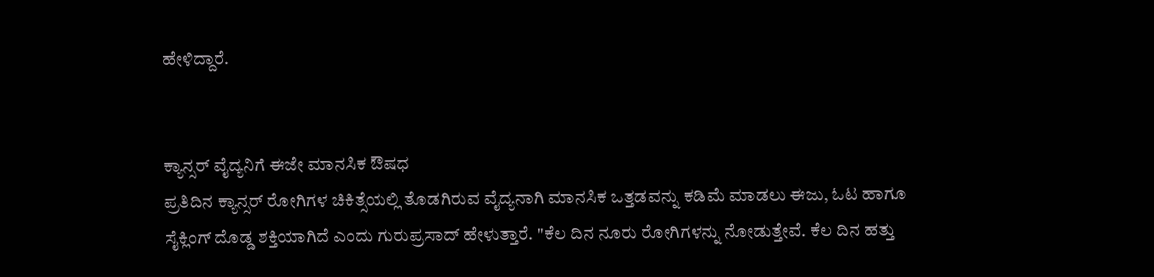ಹೇಳಿದ್ದಾರೆ.


ಕ್ಯಾನ್ಸರ್ ವೈದ್ಯನಿಗೆ ಈಜೇ ಮಾನಸಿಕ ಔಷಧ
ಪ್ರತಿದಿನ ಕ್ಯಾನ್ಸರ್ ರೋಗಿಗಳ ಚಿಕಿತ್ಸೆಯಲ್ಲಿ ತೊಡಗಿರುವ ವೈದ್ಯನಾಗಿ ಮಾನಸಿಕ ಒತ್ತಡವನ್ನು ಕಡಿಮೆ ಮಾಡಲು ಈಜು, ಓಟ ಹಾಗೂ ಸೈಕ್ಲಿಂಗ್ ದೊಡ್ಡ ಶಕ್ತಿಯಾಗಿದೆ ಎಂದು ಗುರುಪ್ರಸಾದ್ ಹೇಳುತ್ತಾರೆ. "ಕೆಲ ದಿನ ನೂರು ರೋಗಿಗಳನ್ನು ನೋಡುತ್ತೇವೆ. ಕೆಲ ದಿನ ಹತ್ತು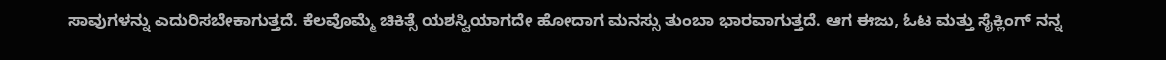ಸಾವುಗಳನ್ನು ಎದುರಿಸಬೇಕಾಗುತ್ತದೆ. ಕೆಲವೊಮ್ಮೆ ಚಿಕಿತ್ಸೆ ಯಶಸ್ವಿಯಾಗದೇ ಹೋದಾಗ ಮನಸ್ಸು ತುಂಬಾ ಭಾರವಾಗುತ್ತದೆ. ಆಗ ಈಜು, ಓಟ ಮತ್ತು ಸೈಕ್ಲಿಂಗ್ ನನ್ನ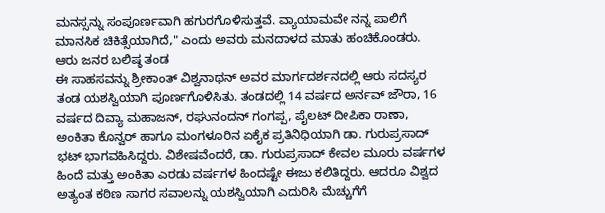ಮನಸ್ಸನ್ನು ಸಂಪೂರ್ಣವಾಗಿ ಹಗುರಗೊಳಿಸುತ್ತವೆ. ವ್ಯಾಯಾಮವೇ ನನ್ನ ಪಾಲಿಗೆ ಮಾನಸಿಕ ಚಿಕಿತ್ಸೆಯಾಗಿದೆ," ಎಂದು ಅವರು ಮನದಾಳದ ಮಾತು ಹಂಚಿಕೊಂಡರು.
ಆರು ಜನರ ಬಲಿಷ್ಠ ತಂಡ
ಈ ಸಾಹಸವನ್ನು ಶ್ರೀಕಾಂತ್ ವಿಶ್ವನಾಥನ್ ಅವರ ಮಾರ್ಗದರ್ಶನದಲ್ಲಿ ಆರು ಸದಸ್ಯರ ತಂಡ ಯಶಸ್ವಿಯಾಗಿ ಪೂರ್ಣಗೊಳಿಸಿತು. ತಂಡದಲ್ಲಿ 14 ವರ್ಷದ ಅರ್ನವ್ ಜೌರಾ, 16 ವರ್ಷದ ದಿವ್ಯಾ ಮಹಾಜನ್, ರಘುನಂದನ್ ಗಂಗಪ್ಪ, ಪೈಲಟ್ ದೀಪಿಕಾ ರಾಣಾ, ಅಂಕಿತಾ ಕೊನ್ವರ್ ಹಾಗೂ ಮಂಗಳೂರಿನ ಏಕೈಕ ಪ್ರತಿನಿಧಿಯಾಗಿ ಡಾ. ಗುರುಪ್ರಸಾದ್ ಭಟ್ ಭಾಗವಹಿಸಿದ್ದರು. ವಿಶೇಷವೆಂದರೆ, ಡಾ. ಗುರುಪ್ರಸಾದ್ ಕೇವಲ ಮೂರು ವರ್ಷಗಳ ಹಿಂದೆ ಮತ್ತು ಅಂಕಿತಾ ಎರಡು ವರ್ಷಗಳ ಹಿಂದಷ್ಟೇ ಈಜು ಕಲಿತಿದ್ದರು. ಆದರೂ ವಿಶ್ವದ ಅತ್ಯಂತ ಕಠಿಣ ಸಾಗರ ಸವಾಲನ್ನು ಯಶಸ್ವಿಯಾಗಿ ಎದುರಿಸಿ ಮೆಚ್ಚುಗೆಗೆ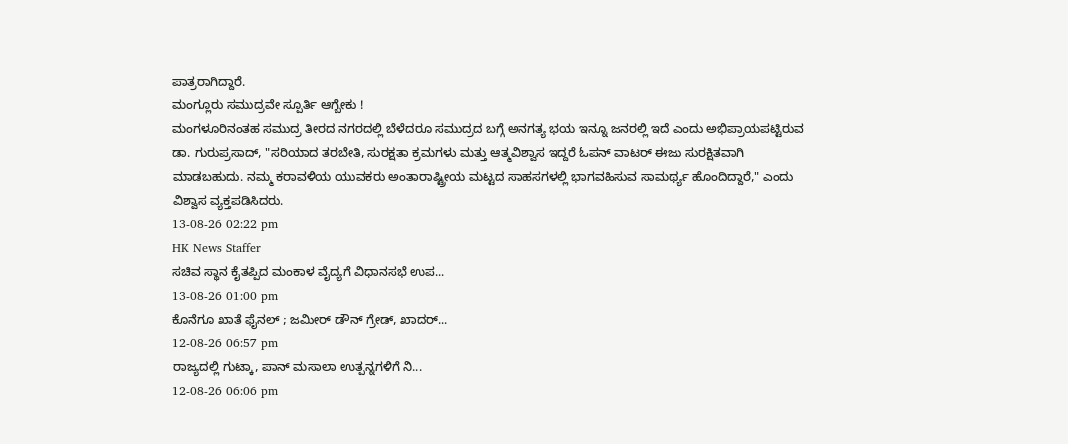ಪಾತ್ರರಾಗಿದ್ದಾರೆ.
ಮಂಗ್ಲೂರು ಸಮುದ್ರವೇ ಸ್ಪೂರ್ತಿ ಆಗ್ಬೇಕು !
ಮಂಗಳೂರಿನಂತಹ ಸಮುದ್ರ ತೀರದ ನಗರದಲ್ಲಿ ಬೆಳೆದರೂ ಸಮುದ್ರದ ಬಗ್ಗೆ ಅನಗತ್ಯ ಭಯ ಇನ್ನೂ ಜನರಲ್ಲಿ ಇದೆ ಎಂದು ಅಭಿಪ್ರಾಯಪಟ್ಟಿರುವ ಡಾ. ಗುರುಪ್ರಸಾದ್, "ಸರಿಯಾದ ತರಬೇತಿ, ಸುರಕ್ಷತಾ ಕ್ರಮಗಳು ಮತ್ತು ಆತ್ಮವಿಶ್ವಾಸ ಇದ್ದರೆ ಓಪನ್ ವಾಟರ್ ಈಜು ಸುರಕ್ಷಿತವಾಗಿ ಮಾಡಬಹುದು. ನಮ್ಮ ಕರಾವಳಿಯ ಯುವಕರು ಅಂತಾರಾಷ್ಟ್ರೀಯ ಮಟ್ಟದ ಸಾಹಸಗಳಲ್ಲಿ ಭಾಗವಹಿಸುವ ಸಾಮರ್ಥ್ಯ ಹೊಂದಿದ್ದಾರೆ," ಎಂದು ವಿಶ್ವಾಸ ವ್ಯಕ್ತಪಡಿಸಿದರು.
13-08-26 02:22 pm
HK News Staffer
ಸಚಿವ ಸ್ಥಾನ ಕೈತಪ್ಪಿದ ಮಂಕಾಳ ವೈದ್ಯಗೆ ವಿಧಾನಸಭೆ ಉಪ...
13-08-26 01:00 pm
ಕೊನೆಗೂ ಖಾತೆ ಫೈನಲ್ ; ಜಮೀರ್ ಡೌನ್ ಗ್ರೇಡ್, ಖಾದರ್...
12-08-26 06:57 pm
ರಾಜ್ಯದಲ್ಲಿ ಗುಟ್ಕಾ, ಪಾನ್ ಮಸಾಲಾ ಉತ್ಪನ್ನಗಳಿಗೆ ನಿ...
12-08-26 06:06 pm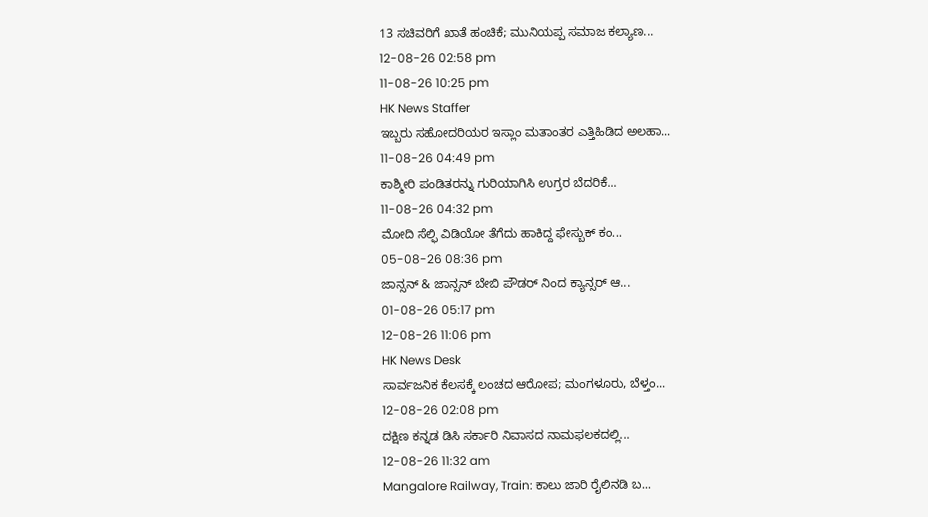13 ಸಚಿವರಿಗೆ ಖಾತೆ ಹಂಚಿಕೆ; ಮುನಿಯಪ್ಪ ಸಮಾಜ ಕಲ್ಯಾಣ...
12-08-26 02:58 pm
11-08-26 10:25 pm
HK News Staffer
ಇಬ್ಬರು ಸಹೋದರಿಯರ ಇಸ್ಲಾಂ ಮತಾಂತರ ಎತ್ತಿಹಿಡಿದ ಅಲಹಾ...
11-08-26 04:49 pm
ಕಾಶ್ಮೀರಿ ಪಂಡಿತರನ್ನು ಗುರಿಯಾಗಿಸಿ ಉಗ್ರರ ಬೆದರಿಕೆ...
11-08-26 04:32 pm
ಮೋದಿ ಸೆಲ್ಫಿ ವಿಡಿಯೋ ತೆಗೆದು ಹಾಕಿದ್ದ ಫೇಸ್ಬುಕ್ ಕಂ...
05-08-26 08:36 pm
ಜಾನ್ಸನ್ & ಜಾನ್ಸನ್ ಬೇಬಿ ಪೌಡರ್ ನಿಂದ ಕ್ಯಾನ್ಸರ್ ಆ...
01-08-26 05:17 pm
12-08-26 11:06 pm
HK News Desk
ಸಾರ್ವಜನಿಕ ಕೆಲಸಕ್ಕೆ ಲಂಚದ ಆರೋಪ; ಮಂಗಳೂರು, ಬೆಳ್ತಂ...
12-08-26 02:08 pm
ದಕ್ಷಿಣ ಕನ್ನಡ ಡಿಸಿ ಸರ್ಕಾರಿ ನಿವಾಸದ ನಾಮಫಲಕದಲ್ಲಿ...
12-08-26 11:32 am
Mangalore Railway, Train: ಕಾಲು ಜಾರಿ ರೈಲಿನಡಿ ಬ...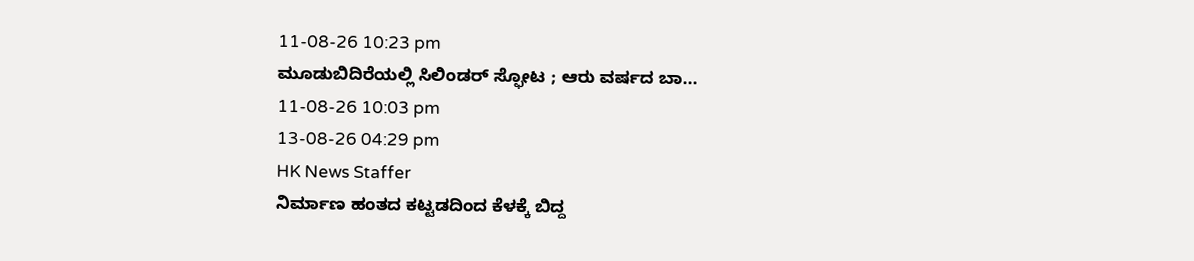11-08-26 10:23 pm
ಮೂಡುಬಿದಿರೆಯಲ್ಲಿ ಸಿಲಿಂಡರ್ ಸ್ಫೋಟ ; ಆರು ವರ್ಷದ ಬಾ...
11-08-26 10:03 pm
13-08-26 04:29 pm
HK News Staffer
ನಿರ್ಮಾಣ ಹಂತದ ಕಟ್ಟಡದಿಂದ ಕೆಳಕ್ಕೆ ಬಿದ್ದ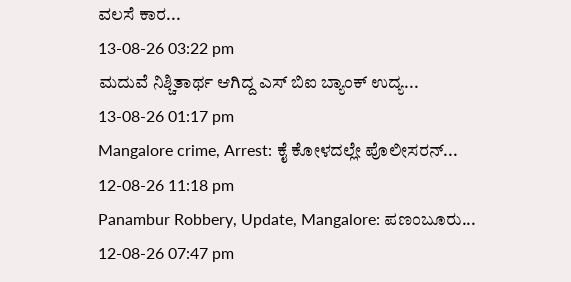ವಲಸೆ ಕಾರ...
13-08-26 03:22 pm
ಮದುವೆ ನಿಶ್ಚಿತಾರ್ಥ ಆಗಿದ್ದ ಎಸ್ ಬಿಐ ಬ್ಯಾಂಕ್ ಉದ್ಯ...
13-08-26 01:17 pm
Mangalore crime, Arrest: ಕೈ ಕೋಳದಲ್ಲೇ ಪೊಲೀಸರನ್...
12-08-26 11:18 pm
Panambur Robbery, Update, Mangalore: ಪಣಂಬೂರು...
12-08-26 07:47 pm